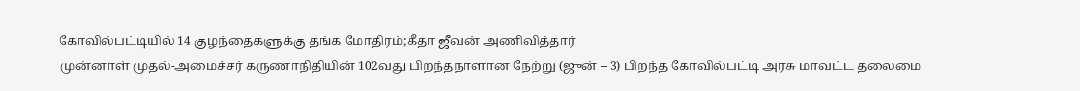கோவில்பட்டியில் 14 குழந்தைகளுக்கு தங்க மோதிரம்;கீதா ஜீவன் அணிவித்தார்
முன்னாள் முதல்-அமைச்சர் கருணாநிதியின் 102வது பிறந்தநாளான நேற்று (ஜுன் – 3) பிறந்த கோவில்பட்டி அரசு மாவட்ட தலைமை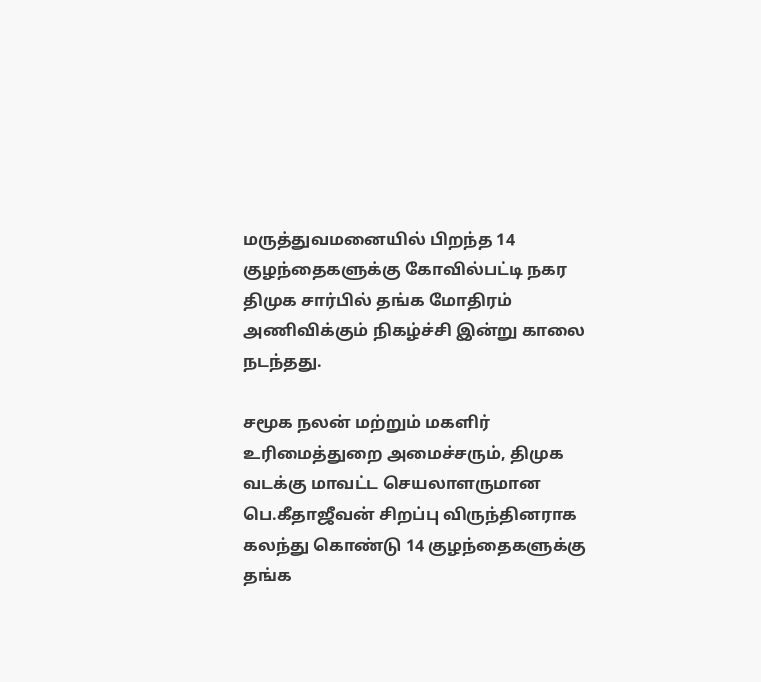மருத்துவமனையில் பிறந்த 14 குழந்தைகளுக்கு கோவில்பட்டி நகர திமுக சார்பில் தங்க மோதிரம் அணிவிக்கும் நிகழ்ச்சி இன்று காலை நடந்தது.

சமூக நலன் மற்றும் மகளிர் உரிமைத்துறை அமைச்சரும், திமுக வடக்கு மாவட்ட செயலாளருமான பெ.கீதாஜீவன் சிறப்பு விருந்தினராக கலந்து கொண்டு 14 குழந்தைகளுக்கு தங்க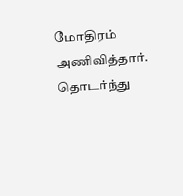மோதிரம் அணிவித்தார்.
தொடர்ந்து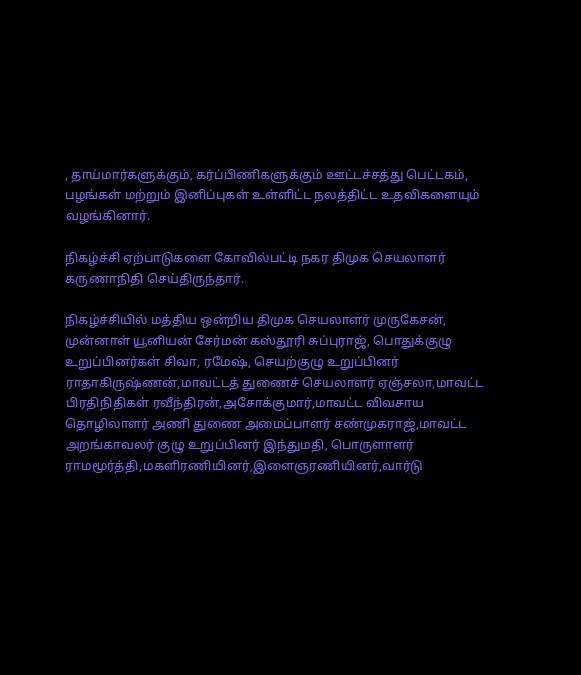, தாய்மார்களுக்கும், கர்ப்பிணிகளுக்கும் ஊட்டச்சத்து பெட்டகம், பழங்கள் மற்றும் இனிப்புகள் உள்ளிட்ட நலத்திட்ட உதவிகளையும் வழங்கினார்.

நிகழ்ச்சி ஏற்பாடுகளை கோவில்பட்டி நகர திமுக செயலாளர் கருணாநிதி செய்திருந்தார்.

நிகழ்ச்சியில் மத்திய ஒன்றிய திமுக செயலாளர் முருகேசன், முன்னாள் யூனியன் சேர்மன் கஸ்தூரி சுப்புராஜ், பொதுக்குழு உறுப்பினர்கள் சிவா, ரமேஷ், செயற்குழு உறுப்பினர் ராதாகிருஷ்ணன்,மாவட்டத் துணைச் செயலாளர் ஏஞ்சலா,மாவட்ட பிரதிநிதிகள் ரவீந்திரன்,அசோக்குமார்,மாவட்ட விவசாய தொழிலாளர் அணி துணை அமைப்பாளர் சண்முகராஜ்,மாவட்ட அறங்காவலர் குழு உறுப்பினர் இந்துமதி, பொருளாளர் ராமமூர்த்தி,மகளிரணியினர்,இளைஞரணியினர்,வார்டு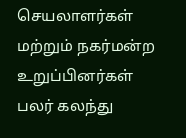செயலாளர்கள் மற்றும் நகர்மன்ற உறுப்பினர்கள் பலர் கலந்து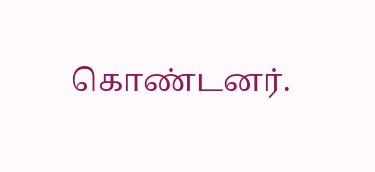கொண்டனர்.